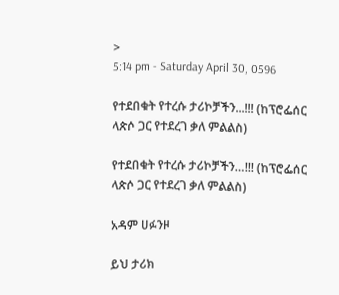>
5:14 pm - Saturday April 30, 0596

የተደበቁት የተረሱ ታሪኮቻችን...!!! (ከፕሮፌሰር ላጵሶ ጋር የተደረገ ቃለ ምልልስ)

የተደበቁት የተረሱ ታሪኮቻችን…!!! (ከፕሮፌሰር ላጵሶ ጋር የተደረገ ቃለ ምልልስ)

አዳም ሀፉንዞ

ይህ ታሪክ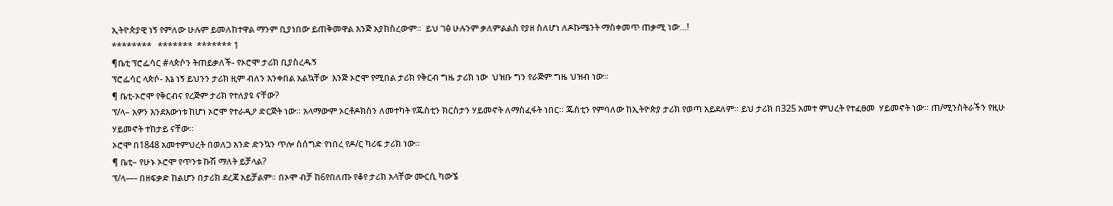ኢትዮጵያዊ ነኝ የምለው ሁሉም ይመለከተዋል ማንም ቢያነበው ይጠቅመዋል እንጅ አያከስረውም።  ይህ ገፅ ሁሉንም ቃለምልልስ የያዘ ስለሆነ ለዶኩሜንት ማስቀመጥ ጠቃሚ ነው…!
********   *******  ******* 1
¶ቤቲ ፕሮፌሳር #ላጵሶን ትጠይቃለች- የኦሮሞ ታሪክ ቢያስረዱኝ
ፕሮፌሳር ላጵሶ- እኔ ነኝ ይህንን ታሪክ ዚም ብለን እንቀበል አልኳቸው  እንጅ ኦሮሞ የሚበል ታሪክ የቅርብ ግዜ ታሪክ ነው  ህዝቡ ግን የራጅም ግዜ ህዝብ ነው።
¶ ቤቲ-ኦሮሞ የቅርብና የረጅም ታሪክ የተለያዩ ናቸው?
ፕ/ላ– አዎን እንደእውነቱ ከሆነ ኦሮሞ የተራዲዖ ድርጅት ነው። አላማውም ኦርቶዶክስን ለመተካት የጁስቲን ክርስታን ሃይመኖት ለማስፈፋት ነበር። ጁስቲን የምባለው ከኢትዮጵያ ታሪክ የወጣ አይደለም። ይህ ታሪክ በ325 አመተ ምህረት የተፈፀመ  ሃይመኖት ነው። ጠ/ሚንስትራችን የዚሁ ሃይመኖት ተከታይ ናቸው።
ኦሮሞ በ1848 አመተምህረት በወለጋ አንድ ድንኳን ጥሎ ስሰግድ የነበረ የዶ/ር ካሪፍ ታሪክ ነው።
¶ ቤቲ– የሁኑ ኦሮሞ የጥንቱ ኩሽ ማለት ይቻላል?
ፕ/ላ—- በዘፍቃድ ከልሆን በታሪክ ደረጃ አይቻልም። በኦሞ ብቻ ከ6የበለጡ የቆየ ታሪክ አላቸው ሙርሲ ካውኜ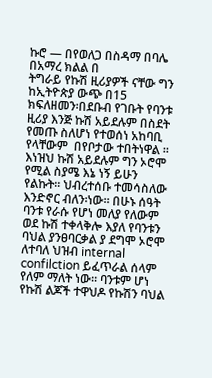ኩሮ — በየወለጋ በስዳማ በባሌ በአማረ ክልል በ                ትግራይ የኩሽ ዚሪያዎች ናቸው ግን ከኢትዮጵያ ውጭ በ15 ክፍለዘመን፡በደቡብ የገቡት የባንቱ ዚሪያ እንጅ ኩሽ አይደሉም በስደት የመጡ ስለሆነ የተወሰነ አከባቢ የላቸውም  በየቦታው ተበትነዋል ። እነዝህ ኩሽ አይደሉም ግን ኦሮሞ የሚል ስያሜ እኔ ነኝ ይሁን የልኩት። ህብረተሰቡ ተመሳስለው እንድኖር ብለን፡ነው። በሁኑ ሰዓት ባንቱ የራሱ የሆነ መለያ የለውም ወደ ኩሽ ተቀላቅሎ እያለ የባንቱን ባህል ያንፀባርቃል ያ ደግሞ ኦሮሞ ለተባለ ህዝብ internal confilction ይፈጥራል ሰላም የለም ማለት ነው። ባንቱም ሆነ የኩሽ ልጆች ተዋህዶ የኩሽን ባህል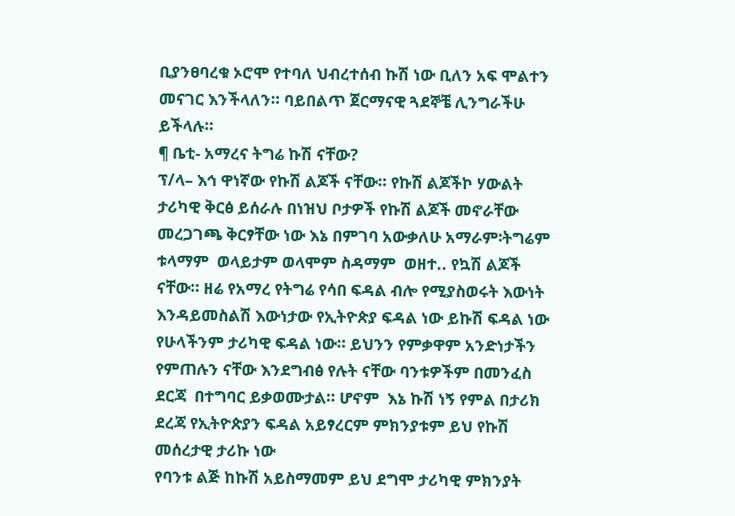ቢያንፀባረቁ ኦሮሞ የተባለ ህብረተሰብ ኩሽ ነው ቢለን አፍ ሞልተን መናገር እንችላለን። ባይበልጥ ጀርማናዊ ጓደኞቼ ሊንግራችሁ ይችላሉ።
¶ ቤቲ- አማረና ትግሬ ኩሽ ናቸው?
ፕ/ላ– እኅ ዋነኛው የኩሽ ልጆች ናቸው። የኩሽ ልጆችኮ ሃውልት ታሪካዊ ቅርፅ ይሰራሉ በነዝህ ቦታዎች የኩሽ ልጆች መኖራቸው  መረጋገጫ ቅርፃቸው ነው እኔ በምገባ አውቃለሁ አማራም፡ትግሬም ቱላማም  ወላይታም ወላሞም ስዳማም  ወዘተ.. የኳሽ ልጆች ናቸው። ዘሬ የአማረ የትግሬ የሳበ ፍዳል ብሎ የሚያስወሩት እውነት እንዳይመስልሽ እውነታው የኢትዮጵያ ፍዳል ነው ይኩሽ ፍዳል ነው የሁላችንም ታሪካዊ ፍዳል ነው። ይህንን የምቃዋም አንድነታችን የምጠሉን ናቸው እንደግብፅ የሉት ናቸው ባንቱዎችም በመንፈስ ደርጃ  በተግባር ይቃወሙታል። ሆኖም  እኔ ኩሽ ነኝ የምል በታሪክ ደረጃ የኢትዮጵያን ፍዳል አይፃረርም ምክንያቱም ይህ የኩሽ መሰረታዊ ታሪኩ ነው
የባንቱ ልጅ ከኩሽ አይስማመም ይህ ደግሞ ታሪካዊ ምክንያት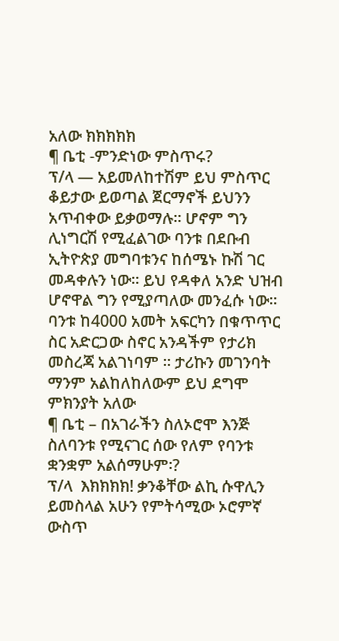አለው ክክክክክ
¶ ቤቲ -ምንድነው ምስጥሩ?
ፕ/ላ — አይመለከተሽም ይህ ምስጥር ቆይታው ይወጣል ጀርማኖች ይህንን አጥብቀው ይቃወማሉ። ሆኖም ግን ሊነግርሽ የሚፈልገው ባንቱ በደቡብ ኢትዮጵያ መግባቱንና ከሰሜኑ ኩሽ ገር መዳቀሉን ነው። ይህ የዳቀለ አንድ ህዝብ ሆኖዋል ግን የሚያጣለው መንፈሱ ነው። ባንቱ ከ4000 አመት አፍርካን በቁጥጥር  ስር አድርጋው ስኖር አንዳችም የታሪክ መስረጃ አልገነባም ። ታሪኩን መገንባት ማንም አልከለከለውም ይህ ደግሞ ምክንያት አለው
¶ ቤቲ – በአገራችን ስለኦሮሞ እንጅ ስለባንቱ የሚናገር ሰው የለም የባንቱ ቋንቋም አልሰማሁም፡?
ፕ/ላ  እክክክክ! ቃንቆቸው ልኪ ሱዋሊን ይመስላል አሁን የምትሳሚው ኦሮምኛ ውስጥ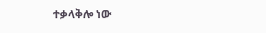ተቃላቅሎ ነው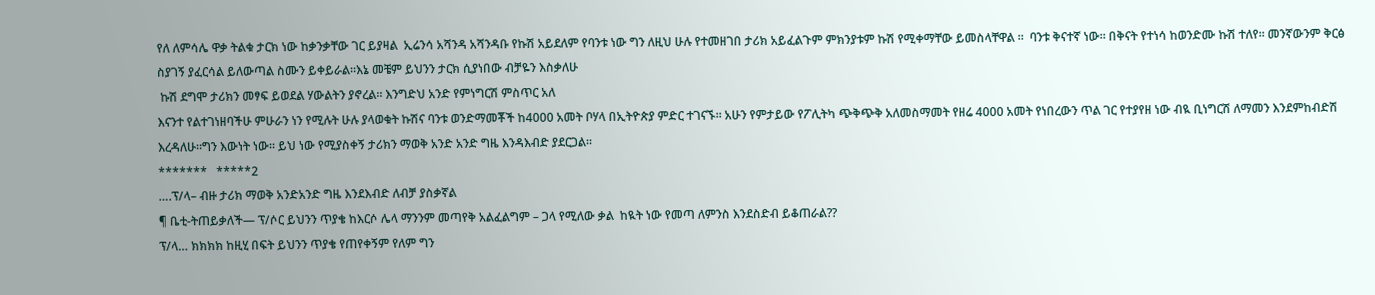የለ ለምሳሌ ዋቃ ትልቁ ታርክ ነው ከቃንቃቸው ገር ይያዛል  ኢሬንሳ አሻንዳ አሻንዳቡ የኩሽ አይደለም የባንቱ ነው ግን ለዚህ ሁሉ የተመዘገበ ታሪክ አይፈልጉም ምክንያቱም ኩሽ የሚቀማቸው ይመስላቸዋል ።  ባንቱ ቅናተኛ ነው። በቅናት የተነሳ ከወንድሙ ኩሽ ተለየ። መንኛውንም ቅርፅ ስያገኝ ያፈርሳል ይለውጣል ስሙን ይቀይራል።እኔ መቼም ይህንን ታርክ ሲያነበው ብቻዬን እስቃለሁ
 ኩሽ ደግሞ ታሪክን መፃፍ ይወደል ሃውልትን ያኖረል። እንግድህ አንድ የምነግርሽ ምስጥር አለ
እናንተ የልተገነዘባችሁ ምሁራን ነን የሚሉት ሁሉ ያላወቁት ኩሽና ባንቱ ወንድማመቾች ከ4000 አመት ቦሃላ በኢትዮጵያ ምድር ተገናኙ። አሁን የምታይው የፖሊትካ ጭቅጭቅ አለመስማመት የዘሬ 4000 አመት የነበረውን ጥል ገር የተያየዘ ነው ብዪ ቢነግርሽ ለማመን እንደምከብድሽ እረዳለሁ።ግን እውነት ነው። ይህ ነው የሚያስቀኝ ታሪክን ማወቅ አንድ አንድ ግዜ እንዳእብድ ያደርጋል።
*******   *****2
….ፕ/ላ– ብዙ ታሪክ ማወቅ አንድአንድ ግዜ እንደእብድ ለብቻ ያስቃኛል
¶ ቤቲ-ትጠይቃለች— ፕ/ሶር ይህንን ጥያቄ ከእርሶ ሌላ ማንንም መጣየቅ አልፈልግም – ጋላ የሚለው ቃል  ከዪት ነው የመጣ ለምንስ እንደስድብ ይቆጠራል??
ፕ/ላ… ክክክክ ከዚሂ በፍት ይህንን ጥያቄ የጠየቀኝም የለም ግን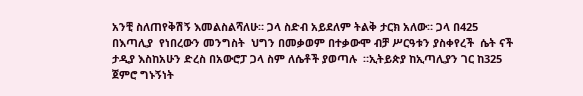አንቺ ስለጠየቅሽኝ እመልስልሻለሁ። ጋላ ስድብ አይደለም ትልቅ ታርክ አለው። ጋላ በ425 በእጣሊያ  የነበረውን መንግስት  ህግን በመቃወም በተቃውሞ ብቻ ሥርዓቱን ያስቀየረች  ሴት ናች ታዲያ እስከአሁን ድረስ በአውሮፓ ጋላ ስም ለሴቶች ያወጣሉ  ።ኢትይጵያ ከኢጣሊያን ገር ከ325 ጀምሮ ግኑኝነት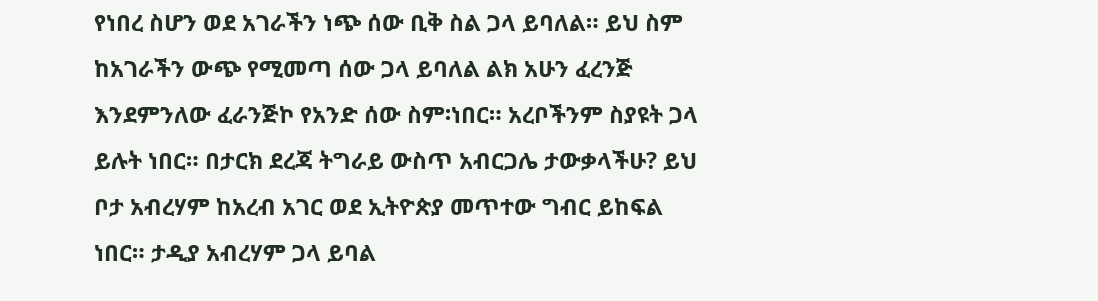የነበረ ስሆን ወደ አገራችን ነጭ ሰው ቢቅ ስል ጋላ ይባለል። ይህ ስም ከአገራችን ውጭ የሚመጣ ሰው ጋላ ይባለል ልክ አሁን ፈረንጅ እንደምንለው ፈራንጅኮ የአንድ ሰው ስም፡ነበር። አረቦችንም ስያዩት ጋላ ይሉት ነበር። በታርክ ደረጃ ትግራይ ውስጥ አብርጋሌ ታውቃላችሁ? ይህ ቦታ አብረሃም ከአረብ አገር ወደ ኢትዮጵያ መጥተው ግብር ይከፍል ነበር። ታዲያ አብረሃም ጋላ ይባል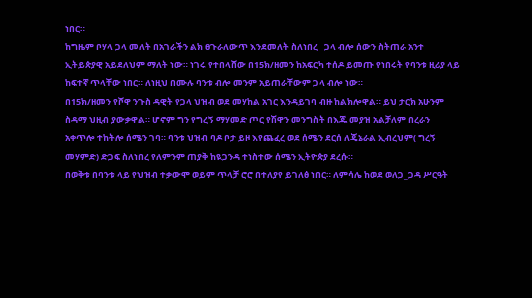ነበር።
ከግዜም ቦሃላ ጋላ መለት በአገራችን ልክ ፀጉራለውጥ እንደመለት ስለነበረ   ጋላ ብሎ ሰውን ስትጠራ አንተ ኢትይጵያዊ አይደለህም ማለት ነው። ነገሩ የተበላሸው በ15ክ/ዘመን ከአፍርካ ተሰዶ ይመጡ የነበሩት የባንቱ ዚሪያ ላይ ከፍተኛ ጥላቸው ነበር። ለነዚህ በሙሉ ባንቱ ብሎ መንም አይጠራቸውም ጋላ ብሎ ነው።
በ15ክ/ዘመን የሾዋ ንጉስ ዳዊት የጋላ ህዝብ ወደ መሃከል አገር እንዳይገባ ብዙ ከልክሎዋል። ይህ ታርክ አሁንም ስዳማ ህዚብ ያውቃዋል። ሆኖም ግን የግረኝ ማሃመድ ጦር የሽዋን መንግስት በእጁ መያዝ አልቻለም በረራን አቀጥሎ ተከትሎ ሰሜን ገባ። ባንቱ ህዝብ ባዶ ቦታ ይዞ እየጨፈረ ወደ ሰሜን ደርሰ ለጄኔራል ኢብረህም( ግረኝ መሃምድ) ድጋፍ ስለነበረ የለምንም ጠያቅ ከዪጋንዳ ተነስተው ሰሜን ኢትዮጵያ ደረሱ።
በወቅቱ በባንቱ ላይ የህዝብ ተቃውሞ ወይም ጥላቻ ሮሮ በተለያየ ይገለፅ ነበር። ለምሳሌ ከወደ ወለጋ_ጋዳ ሥርዓት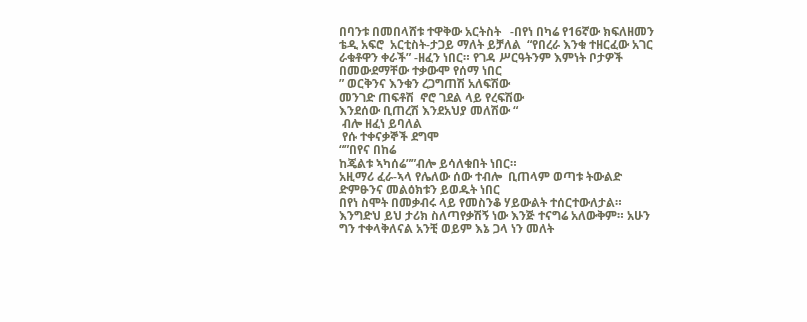በባንቱ በመበላሸቱ ተዋቅው አርትስት   -በየነ በካሬ የ16ኛው ክፍለዘመን ቴዲ አፍሮ  አርቲስት-ታጋይ ማለት ይቻለል  “የበረራ እንቁ ተዘርፈው አገር ራቁቶዋን ቀራች” -ዘፈን ነበር። የገዳ ሥርዓትንም እምነት ቦታዎች በመውደማቸው ተቃውሞ የሰማ ነበር
” ወርቅንና እንቁን ረጋግጠሽ አለፍሽው
መንገድ ጠፍቶሽ  ኖሮ ገደል ላይ የረፍሽው
እንደሰው ቢጠረሽ እንደአህያ መለሽው “
 ብሎ ዘፈነ ይባለል
 የሱ ተቀናቃኞች ደግሞ
“”በየና በከሬ
ከጄልቱ ኣካሰሬ””ብሎ ይሳለቁበት ነበር።
አዚማሪ ፈራ-ኣላ የሌለው ሰው ተብሎ  ቢጠላም ወጣቱ ትውልድ ድምፁንና መልዕክቱን ይወዱት ነበር
በየነ ስሞት በመቃብሩ ላይ የመስንቆ ሃይውልት ተሰርተውለታል።
እንግድህ ይህ ታሪክ ስለጣየቃሽኝ ነው እንጅ ተናግሬ አለውቅም። አሁን ግን ተቀላቅለናል አንቺ ወይም እኔ ጋላ ነን መለት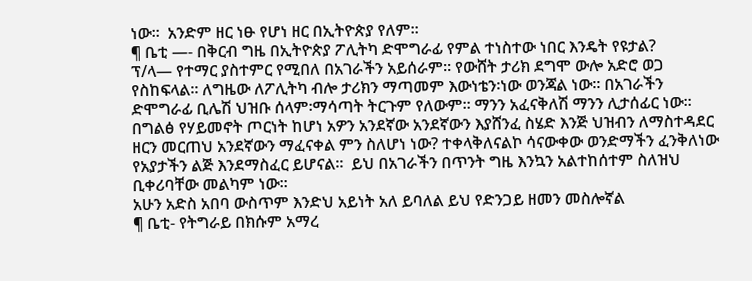ነው።  አንድም ዘር ነፁ የሆነ ዘር በኢትዮጵያ የለም።
¶ ቤቲ —- በቅርብ ግዜ በኢትዮጵያ ፖሊትካ ድሞግራፊ የምል ተነስተው ነበር እንዴት የዩታል?
ፕ/ላ— የተማር ያስተምር የሚበለ በአገራችን አይሰራም። የውሸት ታሪክ ደግሞ ውሎ አድሮ ወጋ የስከፍላል። ለግዜው ለፖሊትካ ብሎ ታሪክን ማጣመም እውነቴን፡ነው ወንጃል ነው። በአገራችን ድሞግራፊ ቢሌሽ ህዝቡ ሰላም፡ማሳጣት ትርጉም የለውም። ማንን አፈናቅለሽ ማንን ሊታሰፊር ነው። በግልፅ የሃይመኖት ጦርነት ከሆነ አዎን አንደኛው አንደኛውን እያሸንፈ ስሄድ እንጅ ህዝብን ለማስተዳደር ዘርን መርጠህ አንደኛውን ማፈናቀል ምን ስለሆነ ነው? ተቀላቅለናልኮ ሳናውቀው ወንድማችን ፈንቅለነው የአያታችን ልጅ እንደማስፈር ይሆናል።  ይህ በአገራችን በጥንት ግዜ እንኳን አልተከሰተም ስለዝህ ቢቀሪባቸው መልካም ነው።
አሁን አድስ አበባ ውስጥም እንድህ አይነት አለ ይባለል ይህ የድንጋይ ዘመን መስሎኛል
¶ ቤቲ- የትግራይ በክሱም አማረ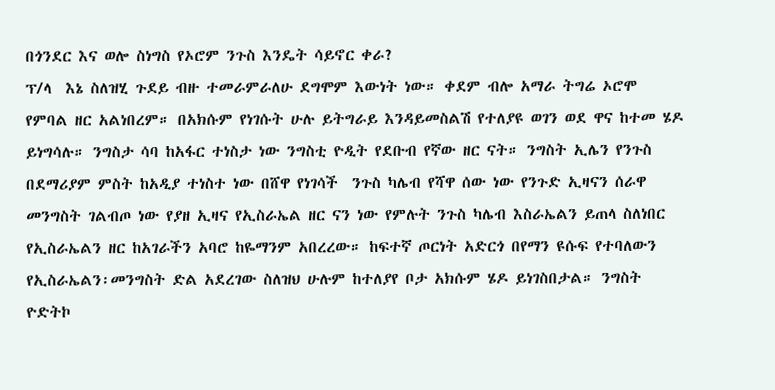በጎንደር እና ወሎ ስነግስ የኦሮም ንጉስ እንዴት ሳይኖር ቀራ?
ፕ/ላ  እኔ ስለዝሂ ጉደይ ብዙ ተመራምራለሁ ደግሞም እውነት ነው። ቀደም ብሎ አማራ ትግሬ ኦሮሞ የምባል ዘር አልነበረም። በአክሱም የነገሱት ሁሉ ይትግራይ እንዳይመስልሽ የተለያዩ ወገን ወደ ዋና ከተመ ሄዶ ይነግሳሉ። ንግስታ ሳባ ከአፋር ተነስታ ነው ንግስቲ ዮዲት የደቡብ የኛው ዘር ናት። ንግስት ኢሌን የንጉስ በደማሪያም ምስት ከአዲያ ተነስተ ነው በሸዋ የነገሳች  ንጉስ ካሌብ የሻዋ ሰው ነው የንጉድ ኢዛናን ሰራዋ መንግስት ገልብጦ ነው የያዘ ኢዛና የኢስራኤል ዘር ናን ነው የምሉት ንጉስ ካሌብ እስራኤልን ይጠላ ስለነበር የኢስራኤልን ዘር ከአገራችን አባሮ ከዬማንም አበረረው። ከፍተኛ ጦርነት አድርጎ በየማን ዩሱፍ የተባለውን የኢስራኤልን፡መንግስት ድል አደረገው ስለዝህ ሁሉም ከተለያየ ቦታ አክሱም ሄዶ ይነገስበታል። ንግስት ዮድትኮ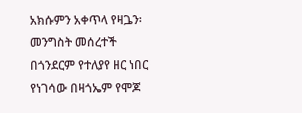አክሱምን አቀጥላ የዛጔን፡መንግስት መሰረተች
በጎንደርም የተለያየ ዘር ነበር የነገሳው በዛጎኤም የሞጆ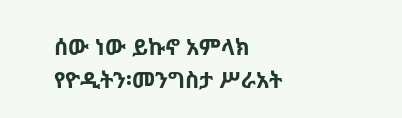ሰው ነው ይኩኖ አምላክ የዮዲትን፡መንግስታ ሥራአት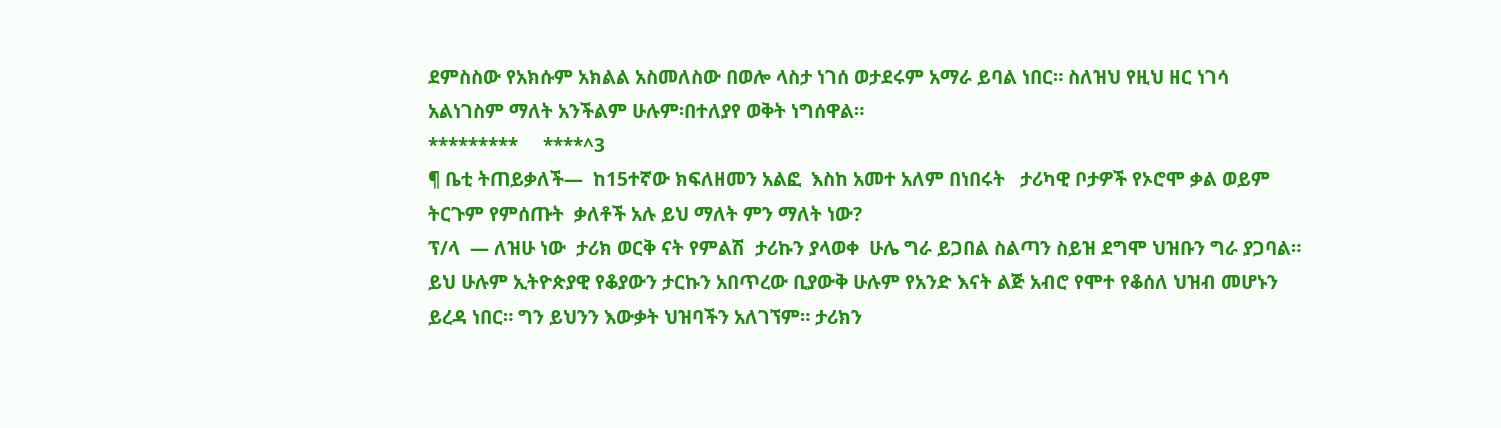ደምስስው የአክሱም አክልል አስመለስው በወሎ ላስታ ነገሰ ወታደሩም አማራ ይባል ነበር። ስለዝህ የዚህ ዘር ነገሳ አልነገስም ማለት አንችልም ሁሉም፡በተለያየ ወቅት ነግሰዋል።
*********     ****^3
¶ ቤቲ ትጠይቃለች—  ከ15ተኛው ክፍለዘመን አልፎ  እስከ አመተ አለም በነበሩት   ታሪካዊ ቦታዎች የኦሮሞ ቃል ወይም ትርጉም የምሰጡት  ቃለቶች አሉ ይህ ማለት ምን ማለት ነው?
ፕ/ላ  — ለዝሁ ነው  ታሪክ ወርቅ ናት የምልሽ  ታሪኩን ያላወቀ  ሁሌ ግራ ይጋበል ስልጣን ስይዝ ደግሞ ህዝቡን ግራ ያጋባል። ይህ ሁሉም ኢትዮጵያዊ የቆያውን ታርኩን አበጥረው ቢያውቅ ሁሉም የአንድ እናት ልጅ አብሮ የሞተ የቆሰለ ህዝብ መሆኑን ይረዳ ነበር። ግን ይህንን እውቃት ህዝባችን አለገኘም። ታሪክን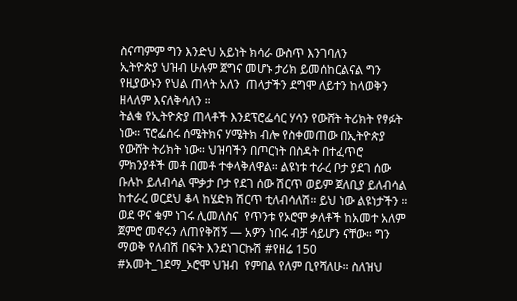ስናጣምም ግን እንድህ አይነት ክሳራ ውስጥ እንገባለን
ኢትዮጵያ ህዝብ ሁሉም ጀግና መሆኑ ታሪክ ይመሰከርልናል ግን የዚያውኑን የህል ጠላት አለን  ጠላታችን ደግሞ ለይተን ከላወቅን  ዘላለም እናለቅሳለን ።
ትልቁ የኢትዮጵያ ጠላቶች እንደፕሮፌሳር ሃሳን የውሸት ትሪክት የፃፉት ነው። ፕሮፌሰሩ ሰሜትክና ሃሜትክ ብሎ የስቀመጠው በኢትዮጵያ የውሸት ትሪክት ነው። ህዝባችን በጦርነት በስዳት በተፈጥሮ ምክንያቶች መቶ በመቶ ተቀላቅለዋል። ልዩነቱ ተራረ ቦታ ያደገ ሰው ቡሉኮ ይለብሳል ሞቃታ ቦታ የደገ ሰው ሽርጥ ወይም ጀለቢያ ይለብሳል ከተራረ ወርደህ ቆላ ከሄድክ ሽርጥ ቲለብሳለሽ። ይህ ነው ልዩነታችን ።
ወደ ዋና ቁም ነገሩ ሊመለስና  የጥንቱ የኦሮሞ ቃለቶች ከአመተ አለም ጀምሮ መኖሩን ለጠየቅሽኝ — አዎን ነበሩ ብቻ ሳይሆን ናቸው። ግን ማወቅ የለብሽ በፍት እንደነገርኩሽ #የዘሬ 150 #አመት_ገደማ_ኦሮሞ ህዝብ  የምበል የለም ቢየሻለሁ። ስለዝህ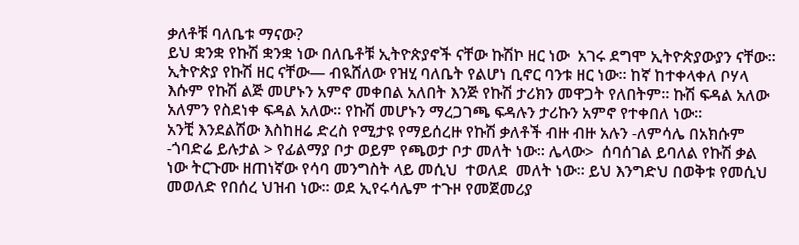ቃለቶቹ ባለቤቱ ማናው?
ይህ ቋንቋ የኩሽ ቋንቋ ነው በለቤቶቹ ኢትዮጵያኖች ናቸው ኩሽኮ ዘር ነው  አገሩ ደግሞ ኢትዮጵያውያን ናቸው። ኢትዮጵያ የኩሽ ዘር ናቸው— ብዪሸለው የዝሂ ባለቤት የልሆነ ቢኖር ባንቱ ዘር ነው። ከኛ ከተቀላቀለ ቦሃላ እሱም የኩሽ ልጅ መሆኑን አምኖ መቀበል አለበት እንጅ የኩሽ ታሪክን መዋጋት የለበትም። ኩሽ ፍዳል አለው አለምን የስደነቀ ፍዳል አለው። የኩሽ መሆኑን ማረጋገጫ ፍዳሉን ታሪኩን አምኖ የተቀበለ ነው።
አንቺ እንደልሽው እስከዘሬ ድረስ የሚታዩ የማይሰረዙ የኩሽ ቃለቶች ብዙ ብዙ አሉን -ለምሳሌ በአክሱም -ጎባድሬ ይሉታል > የፊልማያ ቦታ ወይም የጫወታ ቦታ መለት ነው። ሌላው>  ሰባሰገል ይባለል የኩሽ ቃል ነው ትርጉሙ ዘጠነኛው የሳባ መንግስት ላይ መሲህ  ተወለደ  መለት ነው። ይህ እንግድህ በወቅቱ የመሲህ መወለድ የበሰረ ህዝብ ነው። ወደ ኢየሩሳሌም ተጉዞ የመጀመሪያ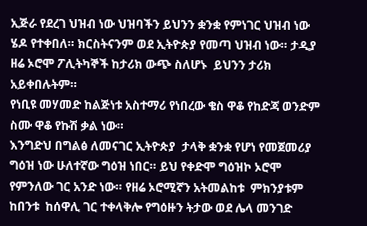ኢጅራ የደረገ ህዝብ ነው ህዝባችን ይህንን ቋንቋ የምነገር ህዝብ ነው ሄዶ የተቀበለ። ክርስትናንም ወደ ኢትዮጵያ የመጣ ህዝብ ነው። ታዲያ ዘሬ ኦሮሞ ፖሊትካኞች ከታሪክ ውጭ ስለሆኑ  ይህንን ታሪክ አይቀበሉትም።
የነቢዩ መሃመድ ከልጅነቱ አስተማሪ የነበረው ቄስ ዋቆ የከድጃ ወንድም ስሙ ዋቆ የኩሽ ቃል ነው።
እንግድህ በግልፅ ለመናገር ኢትዮጵያ  ታላቅ ቋንቋ የሆነ የመጀመሪያ ግዕዝ ነው ሁለተኛው ግዕዝ ነበር። ይህ የቀድሞ ግዕዝኮ ኦሮሞ የምንለው ገር አንድ ነው። የዘሬ ኦሮሚኛን አትመልከቱ  ምክንያቱም ከበንቱ  ከሰዋሊ ገር ተቀላቅሎ የግዕዙን ትታው ወደ ሌላ መንገድ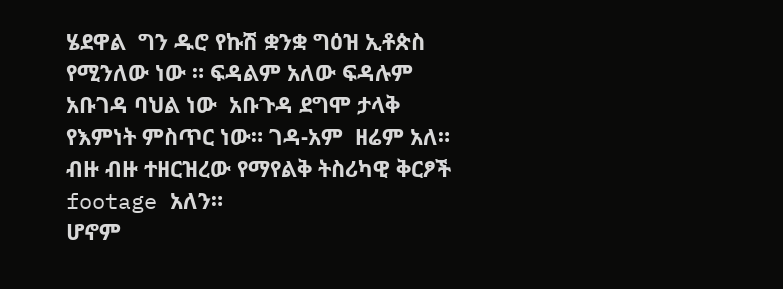ሄደዋል  ግን ዱሮ የኩሽ ቋንቋ ግዕዝ ኢቶጵስ የሚንለው ነው ። ፍዳልም አለው ፍዳሉም አቡገዳ ባህል ነው  አቡጉዳ ደግሞ ታላቅ የእምነት ምስጥር ነው። ገዳ-አም  ዘሬም አለ።
ብዙ ብዙ ተዘርዝረው የማየልቅ ትስሪካዊ ቅርፆች footage አለን።
ሆኖም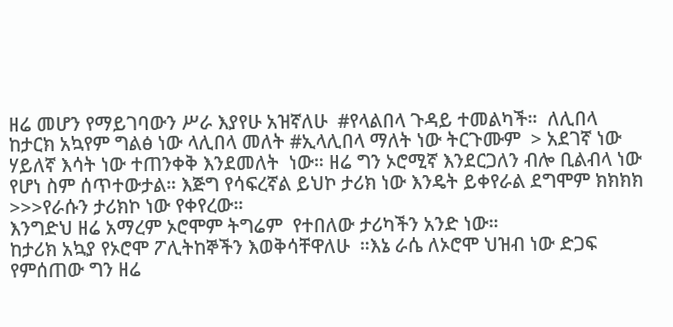ዘሬ መሆን የማይገባውን ሥራ እያየሁ አዝኛለሁ  #የላልበላ ጉዳይ ተመልካች።  ለሊበላ ከታርክ አኳየም ግልፅ ነው ላሊበላ መለት #ኢላሊበላ ማለት ነው ትርጉሙም  > አደገኛ ነው ሃይለኛ እሳት ነው ተጠንቀቅ እንደመለት  ነው። ዘሬ ግን ኦሮሚኛ እንደርጋለን ብሎ ቢልብላ ነው የሆነ ስም ሰጥተውታል። እጅግ የሳፍረኛል ይህኮ ታሪክ ነው እንዴት ይቀየራል ደግሞም ክክክክ >>>የራሱን ታሪክኮ ነው የቀየረው።
እንግድህ ዘሬ አማረም ኦሮሞም ትግሬም  የተበለው ታሪካችን አንድ ነው።
ከታሪክ አኳያ የኦሮሞ ፖሊትከኞችን እወቅሳቸዋለሁ  ።እኔ ራሴ ለኦሮሞ ህዝብ ነው ድጋፍ የምሰጠው ግን ዘሬ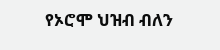የኦሮሞ ህዝብ ብለን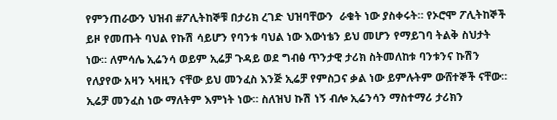የምንጠራውን ህዝብ #ፖሊትከኞቹ በታሪክ ረገድ ህዝባቸውን  ራቁት ነው ያስቀሩት። የኦሮሞ ፖሊትከኞች ይዞ የመጡት ባህል የኩሽ ሳይሆን የባንቱ ባህል ነው እውነቴን ይህ መሆን የማይገባ ትልቅ ስህታት ነው። ለምሳሌ ኢሬንሳ ወይም ኢሬቻ ጉዳይ ወደ ግብፅ ጥንታዊ ታሪክ ስትመለከቱ ባንቱንና ኩሽን የለያየው አዛን ኣዛዚን ናቸው ይህ መንፈስ እንጅ ኢሬቻ የምስጋና ቃል ነው ይምሉትም ውሸተኞች ናቸው። ኢሬቻ መንፈስ ነው ማለትም እምነት ነው። ስለዝህ ኩሽ ነኝ ብሎ ኢሬንሳን ማስተማሪ ታሪክን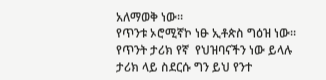አለማወቅ ነው።
የጥንቱ ኦሮሚኛኮ ነፁ ኢቶጵስ ግዕዝ ነው።
የጥንት ታሪክ የኛ  የህዝባናችን ነው ይላሉ  ታሪክ ላይ ስደርሱ ግን ይህ የንተ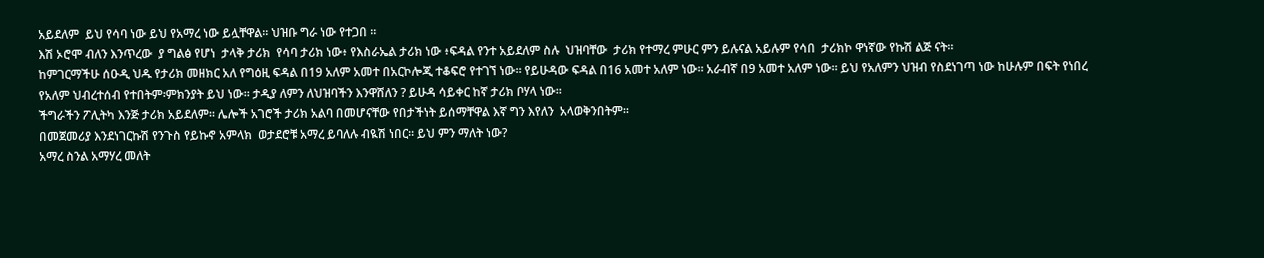አይደለም  ይህ የሳባ ነው ይህ የአማረ ነው ይሏቸዋል። ህዝቡ ግራ ነው የተጋበ ።
እሽ ኦሮሞ ብለን እንጥረው  ያ ግልፅ የሆነ  ታላቅ ታሪክ  የሳባ ታሪክ ነው፥ የእስራኤል ታሪክ ነው ፥ፍዳል የንተ አይደለም ስሉ  ህዝባቸው  ታሪክ የተማረ ምሁር ምን ይሉናል አይሉም የሳበ  ታሪክኮ ዋነኛው የኩሽ ልጅ ናት።
ከምገርማችሁ ሰዑዲ ህዱ የታሪክ መዘክር አለ የግዕዚ ፍዳል በ19 አለም አመተ በአርኮሎጂ ተቆፍሮ የተገኘ ነው። የይሁዳው ፍዳል በ16 አመተ አለም ነው። አራብኛ በ9 አመተ አለም ነው። ይህ የአለምን ህዝብ የስደነገጣ ነው ከሁሉም በፍት የነበረ የአለም ህብረተሰብ የተበትም፡ምክንያት ይህ ነው። ታዲያ ለምን ለህዝባችን እንዋሸለን ? ይሁዳ ሳይቀር ከኛ ታሪክ ቦሃላ ነው።
ችግራችን ፖሊትካ እንጅ ታሪክ አይደለም። ሌሎች አገሮች ታሪክ አልባ በመሆናቸው የበታችነት ይሰማቸዋል እኛ ግን እየለን  አላወቅንበትም።
በመጀመሪያ እንደነገርኩሽ የንጉስ የይኩኖ አምላክ  ወታደሮቹ አማረ ይባለሉ ብዪሽ ነበር። ይህ ምን ማለት ነው?
አማረ ስንል አማሃረ መለት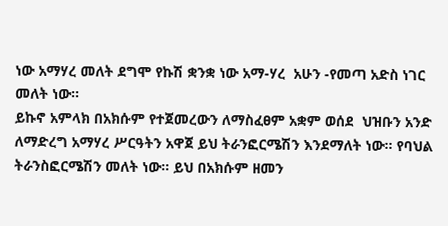ነው አማሃረ መለት ደግሞ የኩሽ ቋንቋ ነው አማ-ሃረ  አሁን -የመጣ አድስ ነገር መለት ነው።
ይኩኖ አምላክ በአክሱም የተጀመረውን ለማስፈፀም አቋም ወሰደ  ህዝቡን አንድ ለማድረግ አማሃረ ሥርዓትን አዋጀ ይህ ትራንፎርሜሽን እንደማለት ነው። የባህል ትራንስፎርሜሽን መለት ነው። ይህ በአክሱም ዘመን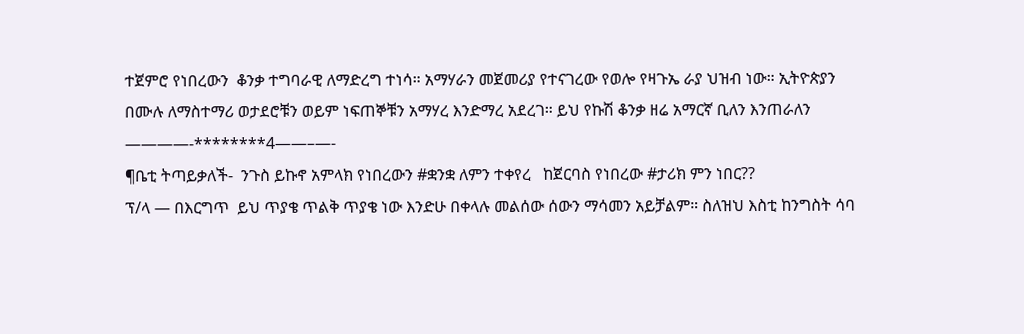ተጀምሮ የነበረውን  ቆንቃ ተግባራዊ ለማድረግ ተነሳ። አማሃራን መጀመሪያ የተናገረው የወሎ የዛጉኤ ራያ ህዝብ ነው። ኢትዮጵያን በሙሉ ለማስተማሪ ወታደሮቹን ወይም ነፍጠኞቹን አማሃረ እንድማረ አደረገ። ይህ የኩሽ ቆንቃ ዘሬ አማርኛ ቢለን እንጠራለን
————-********4——–—-
¶ቤቲ ትጣይቃለች-  ንጉስ ይኩኖ አምላክ የነበረውን #ቋንቋ ለምን ተቀየረ   ከጀርባስ የነበረው #ታሪክ ምን ነበር??
ፕ/ላ — በእርግጥ  ይህ ጥያቄ ጥልቅ ጥያቄ ነው እንድሁ በቀላሉ መልሰው ሰውን ማሳመን አይቻልም። ስለዝህ እስቲ ከንግስት ሳባ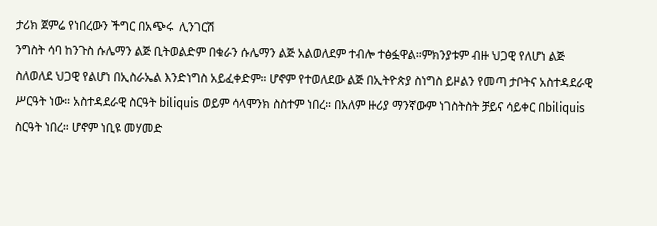ታሪክ ጀምሬ የነበረውን ችግር በአጭሩ  ሊንገርሽ
ንግስት ሳባ ከንጉስ ሱሌማን ልጅ ቢትወልድም በቁራን ሱሌማን ልጅ አልወለደም ተብሎ ተፅፏዋል።ምክንያቱም ብዙ ህጋዊ የለሆነ ልጅ ስለወለደ ህጋዊ የልሆነ በኢስራኤል እንድነግስ አይፈቀድም። ሆኖም የተወለደው ልጅ በኢትዮጵያ ስነግስ ይዞልን የመጣ ታቦትና አስተዳደራዊ ሥርዓት ነው። አስተዳደራዊ ስርዓት biliquis ወይም ሳላሞንክ ስስተም ነበረ። በአለም ዙሪያ ማንኛውም ነገስትስት ቻይና ሳይቀር በbiliquis  ስርዓት ነበረ። ሆኖም ነቢዩ መሃመድ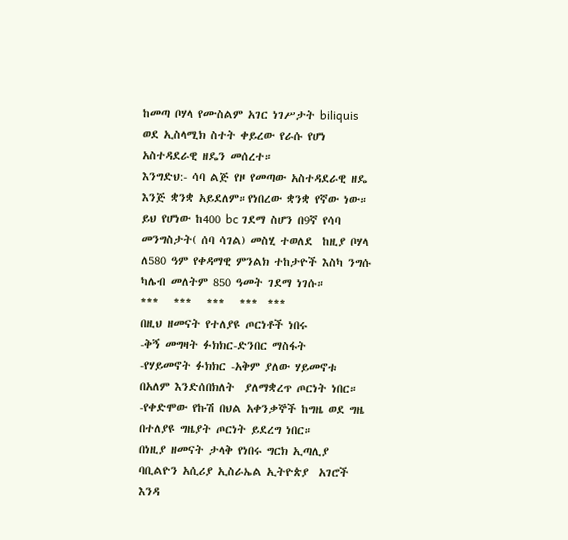ከመጣ ቦሃላ የሙስልም አገር ነገሥታት biliquis ወደ ኢስላሚክ ስተት ቀይረው የራሱ የሆነ አስተዳደራዊ ዘዴን መሰረተ።
እንግድህ:- ሳባ ልጅ የዞ የመጣው አስተዳደራዊ ዘዴ እንጅ ቋንቋ አይደለም።የነበረው ቋንቋ የኛው ነው።
ይህ የሆነው ከ400 bc ገደማ ስሆን በ9ኛ የሳባ መንግስታት( ሰባ ሳገል) መስሂ ተወለደ  ከዚያ ቦሃላ ለ580 ዓም የቀዳማዊ ምንልክ ተከታዮች እስካ ንግሱ ካሌብ መለትም 850 ዓመት ገደማ ነገሱ።
***   ***   ***   ***  ***
በዚህ ዘመናት የተለያዩ ጦርነቶች ነበሩ
-ቅኝ መግዛት ፉክክር-ድንበር ማስፋት
-የሃይመኖት ፉክክር -አቅም ያለው ሃይመኖቱ በአለም እንድሰበክለት  ያለማቋረጥ ጦርነት ነበር።
-የቀድሞው የኩሽ በህል አቀንቃኞች ከግዜ ወደ ግዜ በተለያዩ ግዜያት ጦርነት ይደረግ ነበር።
በነዚያ ዘመናት ታላቅ የነበሩ ግርክ ኢጣሊያ ባቢልዮን አሲሪያ ኢስራኤል ኢትዮጵያ  አገሮች እንዳ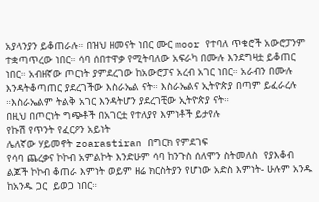አያላንያን ይቆጠራሉ። በዝህ ዘመናት ነበር ሙር moor የተባለ ጥቁሮች አውሮፓንም ተቋጣጥረው ነበር። ሳባ ሰበተዋቃ የሚትባለው አፍራካ በሙሉ እንደግዛቷ ይቆጠር ነበር። አብዘኛው ጦርነት ያምደረገው ከአውሮፓና አረብ አገር ነበር። አራብን በሙሉ እንዳትቆጣጠር ያደረገችው እስራኤል ናት። እስራኤልና ኢትዮጵያ በጣም ይፈራረሉ ።እስራኤልም ትልቅ አገር እንዳትሆን ያደረገቺው ኢትዮጵያ ናት።
በዚህ በጦርነት ግጭቶች በአገርቷ የተለያየ እምነቶች ይታየሉ
የኩሽ የጥንት የፈርዖን አይነት
ሌለኛው ሃይመኖት zoarastiran በግርክ የምደገፍ
የሳባ ጨረቃና ኮኮብ አምልኮት እንድሁም ሳባ ከንጉስ ሰለሞን ስትመለስ  የያእቆብ ልጆች ኮኮብ ቆጠራ እምነት ወይም ዘሬ ክርስትያን የሆነው አድስ እምነት- ሁሉም አንዱ ከአንዱ ጋር  ይወጋ ነበር።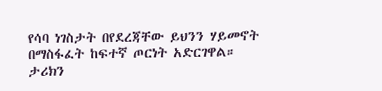የሳባ ነገስታት በየደረጃቸው ይህንን ሃይመኖት በማስፋፈት ከፍተኛ ጦርነት አድርገዋል።
ታሪክን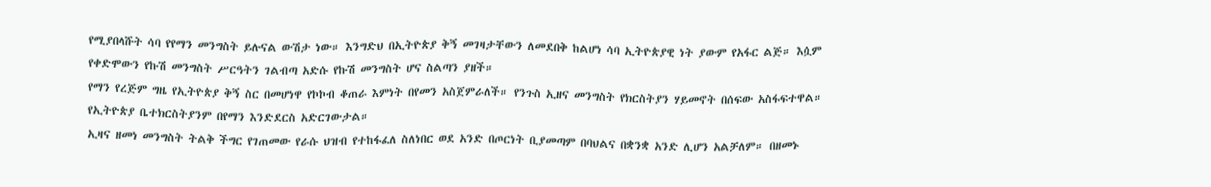የሚያበላሹት ሳባ የየማን መንግስት ይሉናል ውሽታ ነው። እንግድህ በኢትዮጵያ ቅኝ መገዛታቸውን ለመደበቅ ከልሆነ ሳባ ኢትዮጵያዊ ነት ያውም የአፋር ልጅ። እሷም የቀድሞውን የኩሽ መንግስት ሥርዓትን ገልብጣ አድሱ የኩሽ መንግስት ሆና ስልጣን ያዘች።
የማን የረጅም ግዜ የኢትዮጵያ ቅኝ ስር በመሆነዋ የኮኮብ ቆጠራ እምነት በየመን አስጀምራለች። የንጉስ ኢዘና መንግስት የክርስትያን ሃይመኖት በሰፍው አስፋፍተዋል። የኢትዮጵያ ቤተክርስትያንም በየማን እንድደርስ አድርገውታል።
ኢዛና ዘመነ መንግስት ትልቅ ችግር የገጠመው የራሱ ህዝብ የተከፋፈለ ስለነበር ወደ አንድ በጦርነት ቢያመጣም በባህልና በቋንቋ አንድ ሊሆን አልቻለም። በዘመኑ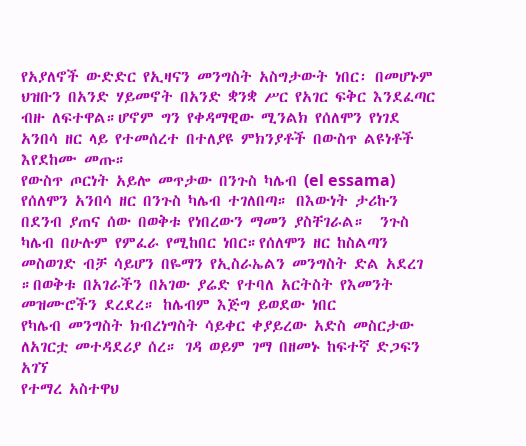የአያለኖች ውድድር የኢዛናን መንግስት አስግታውት ነበር፡ በመሆኑም ህዝቡን በአንድ ሃይመኖት በአንድ ቋንቋ ሥር የአገር ፍቅር እንደፈጣር ብዙ ለፍተዋል።ሆኖም ግን የቀዳማዊው ሚንልክ የሰለሞን የነገደ አንበሳ ዘር ላይ የተመሰረተ በተለያዩ ምክንያቶች በውስጥ ልዩነቶች እየደከሙ መጡ።
የውስጥ ጦርነት አይሎ መጥታው በንጉስ ካሌብ (el essama) የሰለሞን አንበሳ ዘር በንጉስ ካሌብ ተገለበጣ። በእውነት ታሪኩን በደንብ ያጠና ሰው በወቅቱ የነበረውን ማመን ያስቸገራል።  ንጉስ ካሌብ በሁሉም የምፈራ የሚከበር ነበር።የሰለሞን ዘር ከስልጣን መስወገድ ብቻ ሳይሆን በዬማን የኢስራኤልን መንግስት ድል አደረገ  ።በወቅቱ በአገራችን በአገው ያሬድ የተባለ አርትስት የእመንት መዝሙሮችን ደረደረ። ከሌብም እጅግ ይወደው ነበር
የካሌብ መንግስት ክብረነግስት ሳይቀር ቀያይረው አድስ መስርታው ለአገርቷ መተዳደሪያ ሰረ። ገዳ ወይም ገማ በዘመኑ ከፍተኛ ድጋፍን አገኘ
የተማረ አስተዋህ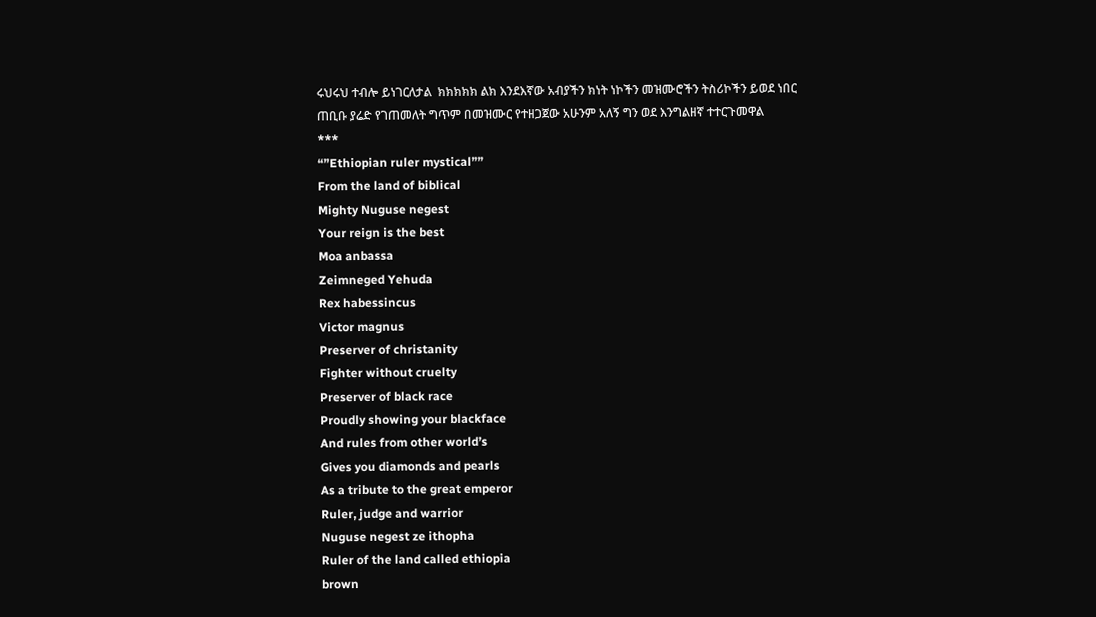ሩህሩህ ተብሎ ይነገርለታል  ክክክክክ ልክ እንደእኛው አብያችን ክነት ነኮችን መዝሙሮችን ትስሪኮችን ይወደ ነበር
ጠቢቡ ያሬድ የገጠመለት ግጥም በመዝሙር የተዘጋጀው አሁንም አለኝ ግን ወደ እንግልዘኛ ተተርጉመዋል
***
“”Ethiopian ruler mystical””
From the land of biblical
Mighty Nuguse negest
Your reign is the best
Moa anbassa
Zeimneged Yehuda
Rex habessincus
Victor magnus
Preserver of christanity
Fighter without cruelty
Preserver of black race
Proudly showing your blackface
And rules from other world’s
Gives you diamonds and pearls
As a tribute to the great emperor
Ruler, judge and warrior
Nuguse negest ze ithopha
Ruler of the land called ethiopia
brown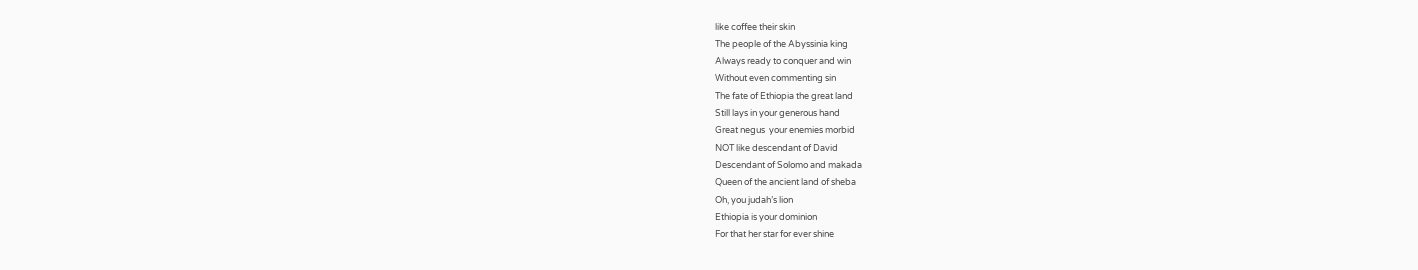like coffee their skin
The people of the Abyssinia king
Always ready to conquer and win
Without even commenting sin
The fate of Ethiopia the great land
Still lays in your generous hand
Great negus  your enemies morbid
NOT like descendant of David
Descendant of Solomo and makada
Queen of the ancient land of sheba
Oh, you judah’s lion
Ethiopia is your dominion
For that her star for ever shine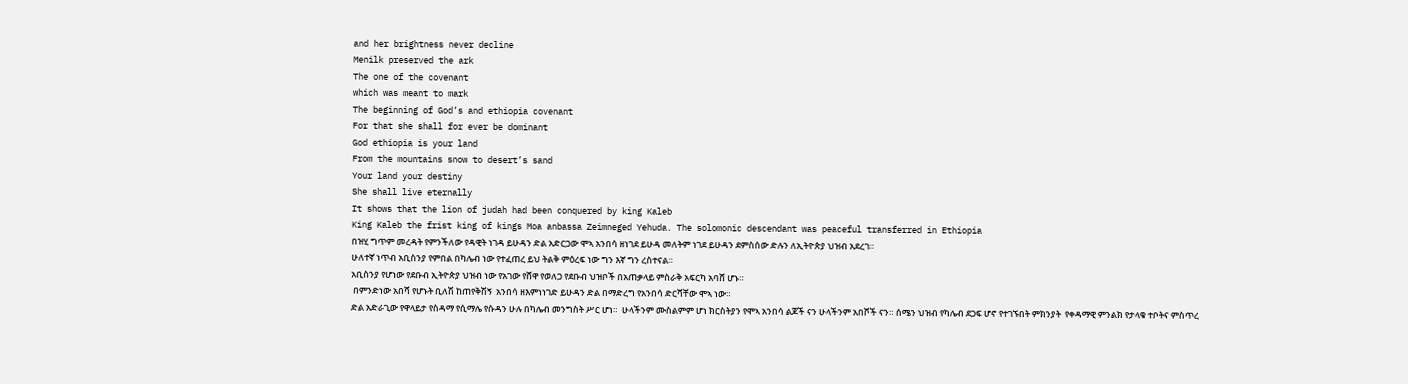and her brightness never decline
Menilk preserved the ark
The one of the covenant
which was meant to mark
The beginning of God’s and ethiopia covenant
For that she shall for ever be dominant
God ethiopia is your land
From the mountains snow to desert’s sand
Your land your destiny
She shall live eternally
It shows that the lion of judah had been conquered by king Kaleb
King Kaleb the frist king of kings Moa anbassa Zeimneged Yehuda. The solomonic descendant was peaceful transferred in Ethiopia
በዝሂ ግጥም መረዳት የምንችለው የዳዊት ነገዳ ይሁዳን ድል አድርጋው ሞኣ አንበሳ ዘነገደ ይሁዳ መለትም ነገደ ይሁዳን ደምስሰው ድሉን ለኢትዮጵያ ህዝብ አደረገ።
ሁለተኛ ነጥብ አቢስንያ የምበል በካሌብ ነው የተፈጠረ ይህ ትልቅ ምዕረፍ ነው ግን እኛ ግን ረስተናል።
አቢስንያ የሆነው የደቡብ ኢትዮጵያ ህዝብ ነው የአገው የሸዋ የወለጋ የደቡብ ህዝቦች በአጠቃላይ ምስራቅ አፍርካ አባሸ ሆኑ።
 በምንድነው አበሻ የሆኑት ቢለሽ ከጠየቅሽኝ  አንበሳ ዘእምነነገድ ይሁዳን ድል በማድረግ የአንበሳ ድርሻቸው ሞኣ ነው።
ድል አድራጊው የዋላይታ የስዳማ የሲማሌ የሱዳን ሁሉ በካሌብ መንግስት ሥር ሆነ።  ሁላችንም ሙስልምም ሆነ ክርስትያን የሞኣ አንበሳ ልጆች ናን ሁላችንም አበሾች ናን። ሰሜን ህዝብ የካሌብ ደጋፍ ሆኖ የተገኙበት ምክንያት  የቀዳማዊ ምንልክ የታላቁ ተቦትና ምስጥረ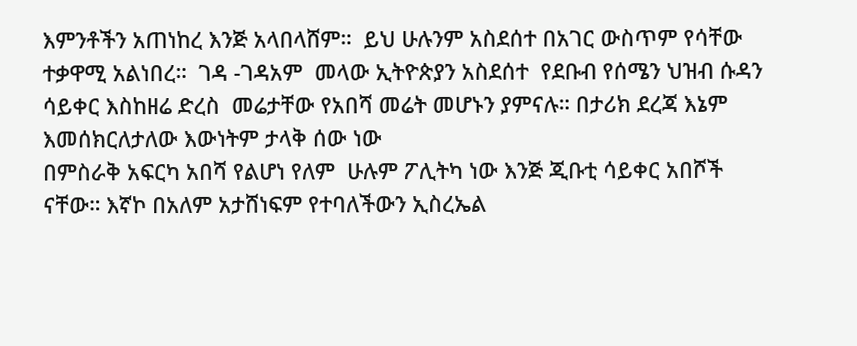እምንቶችን አጠነከረ እንጅ አላበላሸም።  ይህ ሁሉንም አስደሰተ በአገር ውስጥም የሳቸው ተቃዋሚ አልነበረ።  ገዳ -ገዳአም  መላው ኢትዮጵያን አስደሰተ  የደቡብ የሰሜን ህዝብ ሱዳን ሳይቀር እስከዘሬ ድረስ  መሬታቸው የአበሻ መሬት መሆኑን ያምናሉ። በታሪክ ደረጃ እኔም እመሰክርለታለው እውነትም ታላቅ ሰው ነው
በምስራቅ አፍርካ አበሻ የልሆነ የለም  ሁሉም ፖሊትካ ነው እንጅ ጂቡቲ ሳይቀር አበሾች ናቸው። እኛኮ በአለም አታሸነፍም የተባለችውን ኢስረኤል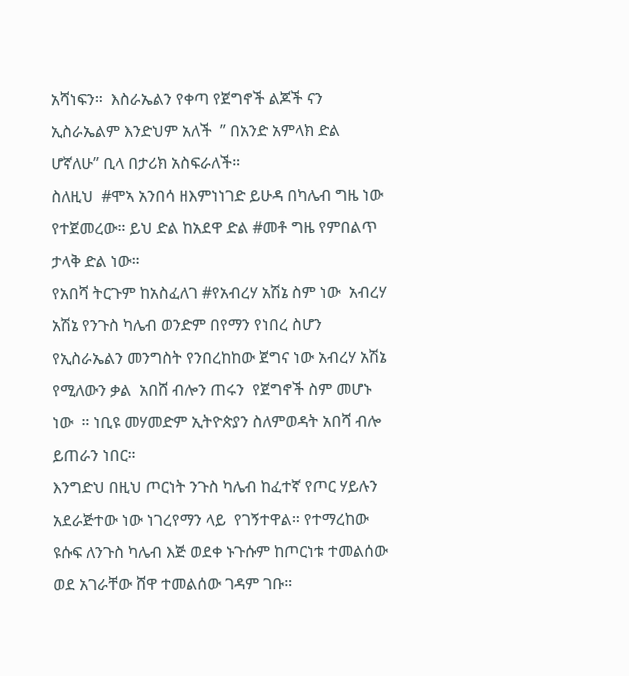አሻነፍን።  እስራኤልን የቀጣ የጀግኖች ልጆች ናን  ኢስራኤልም እንድህም አለች  ” በአንድ አምላክ ድል ሆኛለሁ” ቢላ በታሪክ አስፍራለች።
ስለዚህ  #ሞኣ አንበሳ ዘእምነነገድ ይሁዳ በካሌብ ግዜ ነው የተጀመረው። ይህ ድል ከአደዋ ድል #መቶ ግዜ የምበልጥ ታላቅ ድል ነው።
የአበሻ ትርጉም ከአስፈለገ #የአብረሃ አሽኔ ስም ነው  አብረሃ አሽኔ የንጉስ ካሌብ ወንድም በየማን የነበረ ስሆን የኢስራኤልን መንግስት የንበረከከው ጀግና ነው አብረሃ አሽኔ የሚለውን ቃል  አበሸ ብሎን ጠሩን  የጀግኖች ስም መሆኑ ነው  ። ነቢዩ መሃመድም ኢትዮጵያን ስለምወዳት አበሻ ብሎ ይጠራን ነበር።
እንግድህ በዚህ ጦርነት ንጉስ ካሌብ ከፈተኛ የጦር ሃይሉን አደራጅተው ነው ነገረየማን ላይ  የገኝተዋል። የተማረከው ዩሱፍ ለንጉስ ካሌብ እጅ ወደቀ ኑጉሱም ከጦርነቱ ተመልሰው ወደ አገራቸው ሸዋ ተመልሰው ገዳም ገቡ።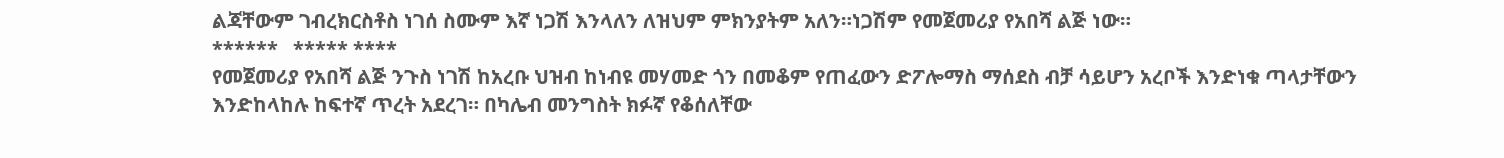ልጃቸውም ገብረክርስቶስ ነገሰ ስሙም እኛ ነጋሽ እንላለን ለዝህም ምክንያትም አለን።ነጋሽም የመጀመሪያ የአበሻ ልጅ ነው።
******   ***** ****
የመጀመሪያ የአበሻ ልጅ ንጉስ ነገሽ ከአረቡ ህዝብ ከነብዩ መሃመድ ጎን በመቆም የጠፈውን ድፖሎማስ ማሰደስ ብቻ ሳይሆን አረቦች እንድነቁ ጣላታቸውን እንድከላከሉ ከፍተኛ ጥረት አደረገ። በካሌብ መንግስት ክፉኛ የቆሰለቸው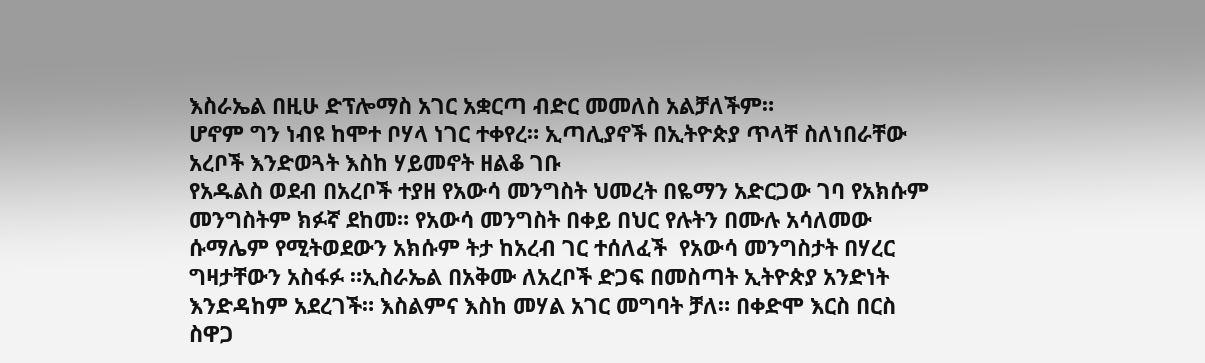እስራኤል በዚሁ ድፕሎማስ አገር አቋርጣ ብድር መመለስ አልቻለችም።
ሆኖም ግን ነብዩ ከሞተ ቦሃላ ነገር ተቀየረ። ኢጣሊያኖች በኢትዮጵያ ጥላቸ ስለነበራቸው አረቦች እንድወጓት እስከ ሃይመኖት ዘልቆ ገቡ
የአዱልስ ወደብ በአረቦች ተያዘ የአውሳ መንግስት ህመረት በዬማን አድርጋው ገባ የአክሱም መንግስትም ክፉኛ ደከመ። የአውሳ መንግስት በቀይ በህር የሉትን በሙሉ አሳለመው ሱማሌም የሚትወደውን አክሱም ትታ ከአረብ ገር ተሰለፈች  የአውሳ መንግስታት በሃረር ግዛታቸውን አስፋፉ ።ኢስራኤል በአቅሙ ለአረቦች ድጋፍ በመስጣት ኢትዮጵያ አንድነት እንድዳከም አደረገች። እስልምና እስከ መሃል አገር መግባት ቻለ። በቀድሞ እርስ በርስ ስዋጋ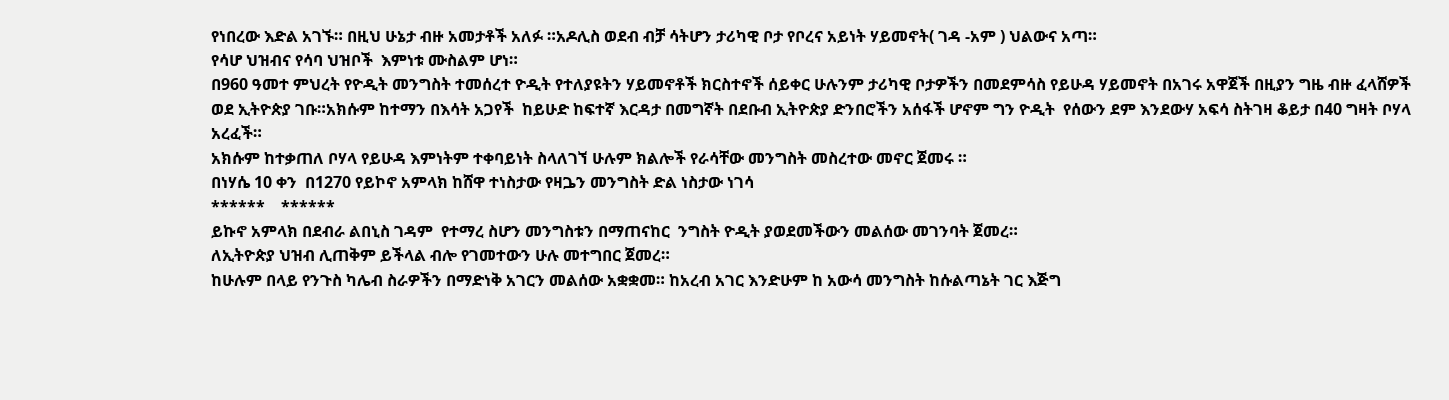የነበረው እድል አገኙ። በዚህ ሁኔታ ብዙ አመታቶች አለፉ ።አዶሊስ ወደብ ብቻ ሳትሆን ታሪካዊ ቦታ የቦረና አይነት ሃይመኖት( ገዳ -አም ) ህልውና አጣ።
የሳሆ ህዝብና የሳባ ህዝቦች  እምነቱ ሙስልም ሆነ።
በ960 ዓመተ ምህረት የዮዲት መንግስት ተመሰረተ ዮዲት የተለያዩትን ሃይመኖቶች ክርስተኖች ሰይቀር ሁሉንም ታሪካዊ ቦታዎችን በመደምሳስ የይሁዳ ሃይመኖት በአገሩ አዋጀች በዚያን ግዜ ብዙ ፈላሸዎች ወደ ኢትዮጵያ ገቡ።አክሱም ከተማን በእሳት አጋየች  ከይሁድ ከፍተኛ እርዳታ በመግኛት በደቡብ ኢትዮጵያ ድንበሮችን አሰፋች ሆኖም ግን ዮዲት  የሰውን ደም እንደውሃ አፍሳ ስትገዛ ቆይታ በ40 ግዛት ቦሃላ አረፈች።
አክሱም ከተቃጠለ ቦሃላ የይሁዳ እምነትም ተቀባይነት ስላለገኘ ሁሉም ክልሎች የራሳቸው መንግስት መስረተው መኖር ጀመሩ ።
በነሃሴ 10 ቀን  በ1270 የይኮኖ አምላክ ከሸዋ ተነስታው የዛጔን መንግስት ድል ነስታው ነገሳ
******    ******
ይኩኖ አምላክ በደብራ ልበኒስ ገዳም  የተማረ ስሆን መንግስቱን በማጠናከር  ንግስት ዮዲት ያወደመችውን መልሰው መገንባት ጀመረ።
ለኢትዮጵያ ህዝብ ሊጠቅም ይችላል ብሎ የገመተውን ሁሉ መተግበር ጀመረ።
ከሁሉም በላይ የንጉስ ካሌብ ስራዎችን በማድነቅ አገርን መልሰው አቋቋመ። ከአረብ አገር እንድሁም ከ አውሳ መንግስት ከሱልጣኔት ገር እጅግ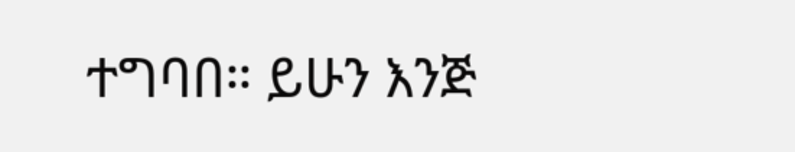ተግባበ። ይሁን እንጅ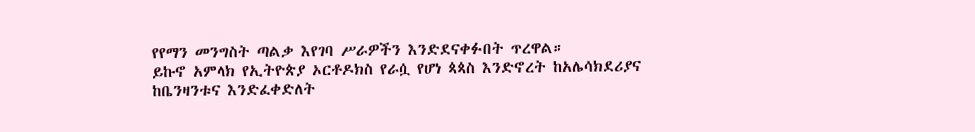የየማን መንግስት ጣልቃ እየገባ ሥራዎችን እንድደናቀፉበት ጥረዋል።
ይኩኖ አምላክ የኢትዮጵያ ኦርቶዶክስ የራሷ የሆነ ጳጳስ እንድኖረት ከአሌሳክደሪያና ከቤንዛንቱና እንድፈቀድለት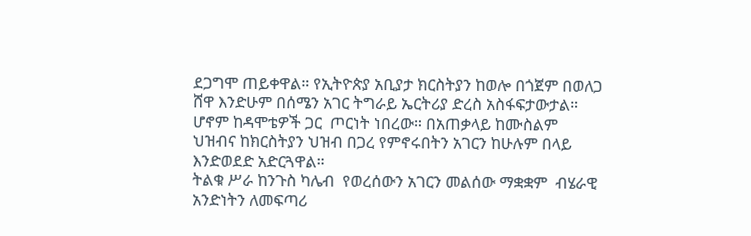ደጋግሞ ጠይቀዋል። የኢትዮጵያ አቢያታ ክርስትያን ከወሎ በጎጀም በወለጋ ሸዋ እንድሁም በሰሜን አገር ትግራይ ኤርትሪያ ድረስ አስፋፍታውታል። ሆኖም ከዳሞቴዎች ጋር  ጦርነት ነበረው። በአጠቃላይ ከሙስልም ህዝብና ከክርስትያን ህዝብ በጋረ የምኖሩበትን አገርን ከሁሉም በላይ እንድወደድ አድርጓዋል።
ትልቁ ሥራ ከንጉስ ካሌብ  የወረሰውን አገርን መልሰው ማቋቋም  ብሄራዊ አንድነትን ለመፍጣሪ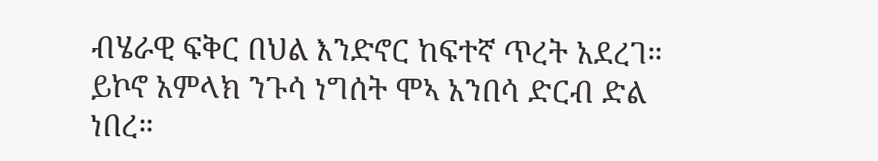ብሄራዊ ፍቅር በህል እንድኖር ከፍተኛ ጥረት አደረገ።
ይኮኖ አምላክ ንጉሳ ነግሰት ሞኣ አንበሳ ድርብ ድል ነበረ።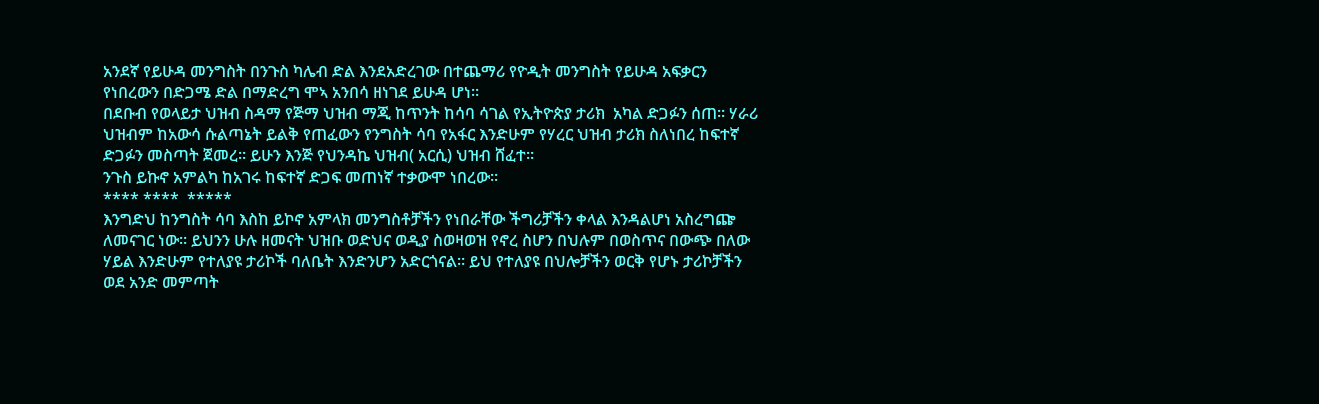አንደኛ የይሁዳ መንግስት በንጉስ ካሌብ ድል እንደአድረገው በተጨማሪ የዮዲት መንግስት የይሁዳ አፍቃርን የነበረውን በድጋሜ ድል በማድረግ ሞኣ አንበሳ ዘነገደ ይሁዳ ሆነ።
በደቡብ የወላይታ ህዝብ ስዳማ የጅማ ህዝብ ማጂ ከጥንት ከሳባ ሳገል የኢትዮጵያ ታሪክ  አካል ድጋፉን ሰጠ። ሃራሪ ህዝብም ከአውሳ ሱልጣኔት ይልቅ የጠፈውን የንግስት ሳባ የአፋር እንድሁም የሃረር ህዝብ ታሪክ ስለነበረ ከፍተኛ ድጋፉን መስጣት ጀመረ። ይሁን እንጅ የህንዳኬ ህዝብ( አርሲ) ህዝብ ሸፈተ።
ንጉስ ይኩኖ አምልካ ከአገሩ ከፍተኛ ድጋፍ መጠነኛ ተቃውሞ ነበረው።
**** ****  *****
እንግድህ ከንግስት ሳባ እስከ ይኮኖ አምላክ መንግስቶቻችን የነበራቸው ችግሪቻችን ቀላል እንዳልሆነ አስረግጬ ለመናገር ነው። ይህንን ሁሉ ዘመናት ህዝቡ ወድህና ወዲያ ስወዛወዝ የኖረ ስሆን በህሉም በወስጥና በውጭ በለው ሃይል እንድሁም የተለያዩ ታሪኮች ባለቤት እንድንሆን አድርጎናል። ይህ የተለያዩ በህሎቻችን ወርቅ የሆኑ ታሪኮቻችን ወደ አንድ መምጣት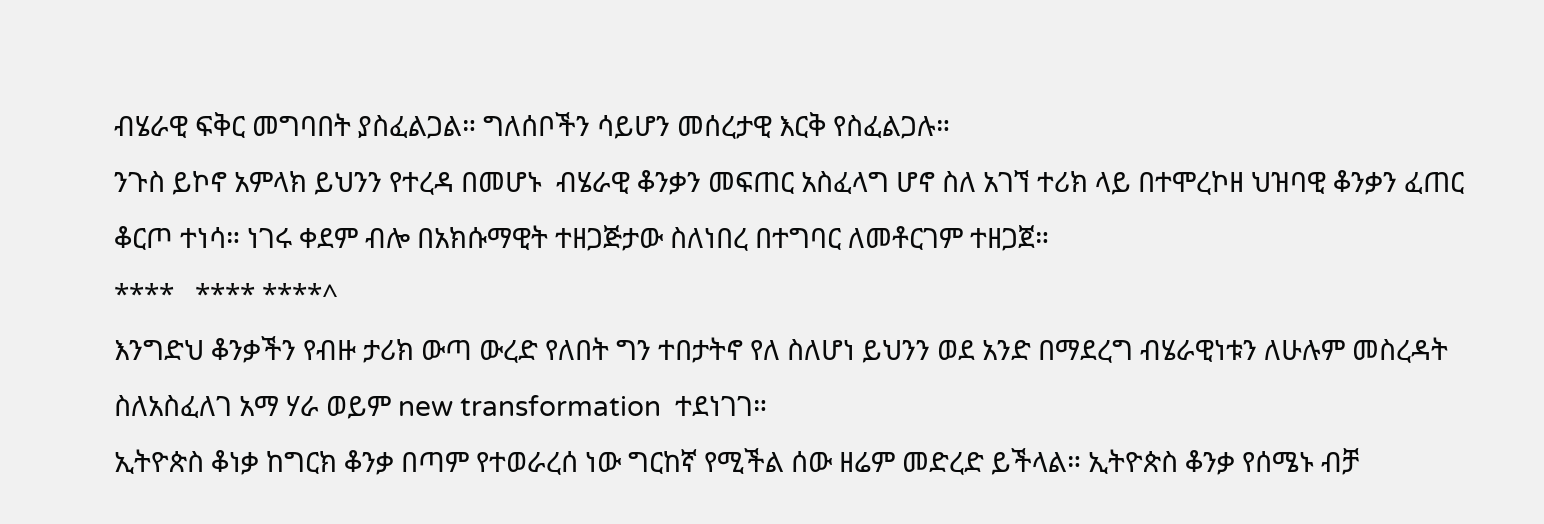ብሄራዊ ፍቅር መግባበት ያስፈልጋል። ግለሰቦችን ሳይሆን መሰረታዊ እርቅ የስፈልጋሉ።
ንጉስ ይኮኖ አምላክ ይህንን የተረዳ በመሆኑ  ብሄራዊ ቆንቃን መፍጠር አስፈላግ ሆኖ ስለ አገኘ ተሪክ ላይ በተሞረኮዘ ህዝባዊ ቆንቃን ፈጠር ቆርጦ ተነሳ። ነገሩ ቀደም ብሎ በአክሱማዊት ተዘጋጅታው ስለነበረ በተግባር ለመቶርገም ተዘጋጀ።
****   **** ****^
እንግድህ ቆንቃችን የብዙ ታሪክ ውጣ ውረድ የለበት ግን ተበታትኖ የለ ስለሆነ ይህንን ወደ አንድ በማደረግ ብሄራዊነቱን ለሁሉም መስረዳት ስለአስፈለገ አማ ሃራ ወይም new transformation  ተደነገገ።
ኢትዮጵስ ቆነቃ ከግርክ ቆንቃ በጣም የተወራረሰ ነው ግርከኛ የሚችል ሰው ዘሬም መድረድ ይችላል። ኢትዮጵስ ቆንቃ የሰሜኑ ብቻ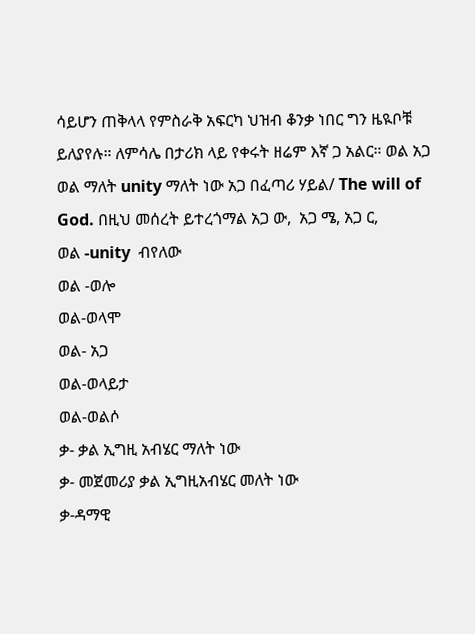ሳይሆን ጠቅላላ የምስራቅ አፍርካ ህዝብ ቆንቃ ነበር ግን ዜዪቦቹ ይለያየሉ። ለምሳሌ በታሪክ ላይ የቀሩት ዘሬም እኛ ጋ አልር። ወል አጋ ወል ማለት unity ማለት ነው አጋ በፈጣሪ ሃይል/ The will of God. በዚህ መሰረት ይተረጎማል አጋ ው,  አጋ ሜ, አጋ ር,
ወል -unity  ብየለው
ወል -ወሎ
ወል-ወላሞ
ወል- አጋ
ወል-ወላይታ
ወል-ወልሶ
ቃ- ቃል ኢግዚ አብሄር ማለት ነው
ቃ- መጀመሪያ ቃል ኢግዚአብሄር መለት ነው
ቃ-ዳማዊ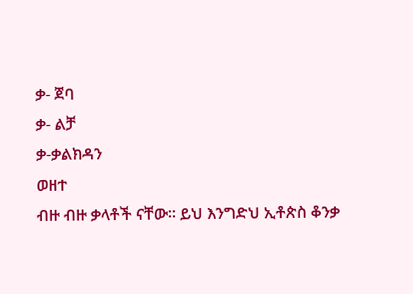ቃ- ጀባ
ቃ- ልቻ
ቃ-ቃልክዳን
ወዘተ
ብዙ ብዙ ቃላቶች ናቸው። ይህ እንግድህ ኢቶጵስ ቆንቃ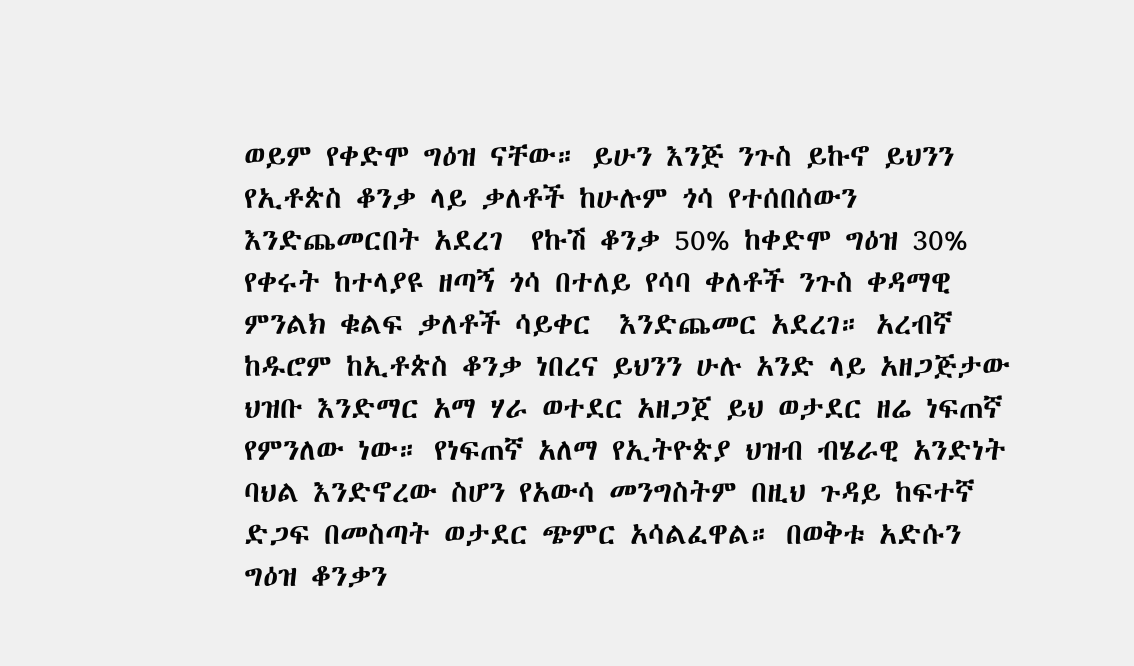ወይም የቀድሞ ግዕዝ ናቸው። ይሁን እንጅ ንጉስ ይኩኖ ይህንን የኢቶጵስ ቆንቃ ላይ ቃለቶች ከሁሉም ጎሳ የተሰበሰውን እንድጨመርበት አደረገ  የኩሽ ቆንቃ 50% ከቀድሞ ግዕዝ 30%  የቀሩት ከተላያዩ ዘጣኝ ጎሳ በተለይ የሳባ ቀለቶች ንጉስ ቀዳማዊ ምንልክ ቁልፍ ቃለቶች ሳይቀር  እንድጨመር አደረገ። አረብኛ ከዱሮም ከኢቶጵስ ቆንቃ ነበረና ይህንን ሁሉ አንድ ላይ አዘጋጅታው ህዝቡ እንድማር አማ ሃራ ወተደር አዘጋጀ ይህ ወታደር ዘሬ ነፍጠኛ የምንለው ነው። የነፍጠኛ አለማ የኢትዮጵያ ህዝብ ብሄራዊ አንድነት ባህል እንድኖረው ስሆን የአውሳ መንግስትም በዚህ ጉዳይ ከፍተኛ ድጋፍ በመስጣት ወታደር ጭምር አሳልፈዋል። በወቅቱ አድሱን ግዕዝ ቆንቃን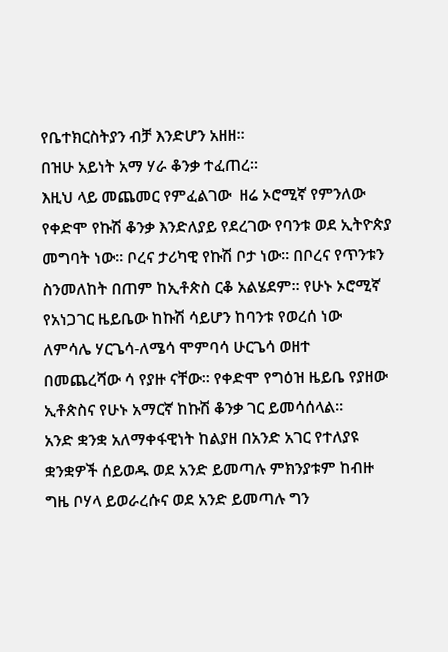የቤተክርስትያን ብቻ እንድሆን አዘዘ።
በዝሁ አይነት አማ ሃራ ቆንቃ ተፈጠረ።
እዚህ ላይ መጨመር የምፈልገው  ዘሬ ኦሮሚኛ የምንለው የቀድሞ የኩሽ ቆንቃ እንድለያይ የደረገው የባንቱ ወደ ኢትዮጵያ መግባት ነው። ቦረና ታሪካዊ የኩሽ ቦታ ነው። በቦረና የጥንቱን ስንመለከት በጠም ከኢቶጵስ ርቆ አልሄደም። የሁኑ ኦሮሚኛ የአነጋገር ዜይቤው ከኩሽ ሳይሆን ከባንቱ የወረሰ ነው ለምሳሌ ሃርጌሳ-ለሜሳ ሞምባሳ ሁርጌሳ ወዘተ  በመጨረሻው ሳ የያዙ ናቸው። የቀድሞ የግዕዝ ዜይቤ የያዘው ኢቶጵስና የሁኑ አማርኛ ከኩሽ ቆንቃ ገር ይመሳሰላል።
አንድ ቋንቋ አለማቀፋዊነት ከልያዘ በአንድ አገር የተለያዩ ቋንቋዎች ሰይወዱ ወደ አንድ ይመጣሉ ምክንያቱም ከብዙ ግዜ ቦሃላ ይወራረሱና ወደ አንድ ይመጣሉ ግን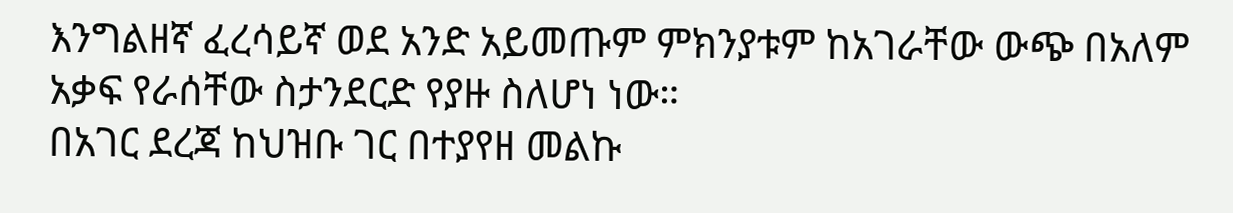እንግልዘኛ ፈረሳይኛ ወደ አንድ አይመጡም ምክንያቱም ከአገራቸው ውጭ በአለም አቃፍ የራሰቸው ስታንደርድ የያዙ ስለሆነ ነው።
በአገር ደረጃ ከህዝቡ ገር በተያየዘ መልኩ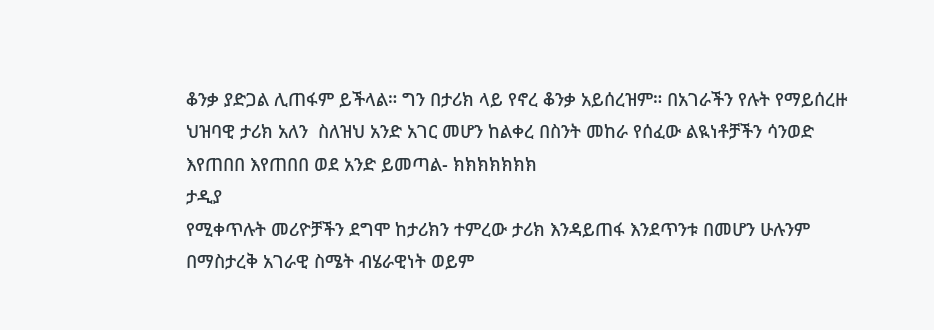ቆንቃ ያድጋል ሊጠፋም ይችላል። ግን በታሪክ ላይ የኖረ ቆንቃ አይሰረዝም። በአገራችን የሉት የማይሰረዙ ህዝባዊ ታሪክ አለን  ስለዝህ አንድ አገር መሆን ከልቀረ በስንት መከራ የሰፈው ልዪነቶቻችን ሳንወድ  እየጠበበ እየጠበበ ወደ አንድ ይመጣል- ክክክክክክክ
ታዲያ
የሚቀጥሉት መሪዮቻችን ደግሞ ከታሪክን ተምረው ታሪክ እንዳይጠፋ እንደጥንቱ በመሆን ሁሉንም በማስታረቅ አገራዊ ስሜት ብሄራዊነት ወይም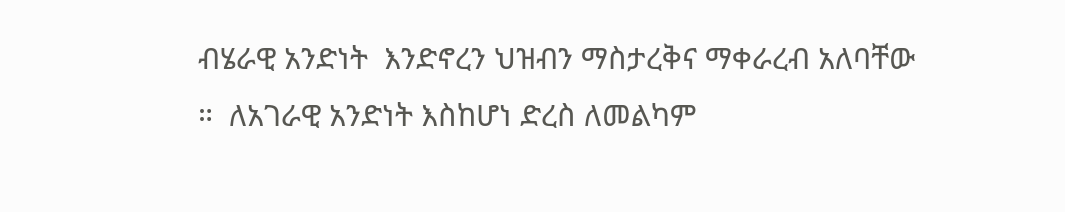ብሄራዊ አንድነት  እንድኖረን ህዝብን ማስታረቅና ማቀራረብ አለባቸው ።  ለአገራዊ አንድነት እስከሆነ ድረስ ለመልካም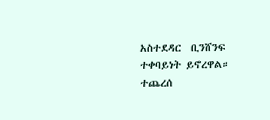አስተደዳር  ቢንሸንፍ ተቀባይነት ይኖረዋል።
ተጨረሰ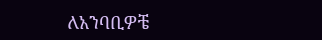ለአንባቢዎቼ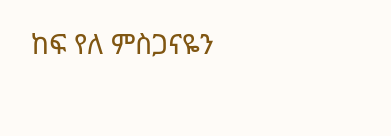ከፍ የለ ምስጋናዬን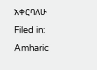አቀርባለሁ
Filed in: Amharic